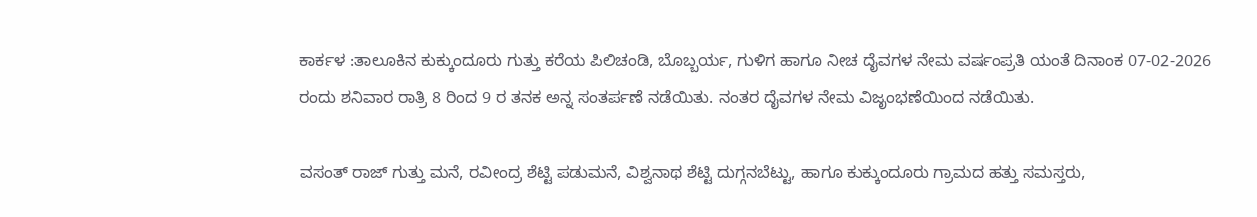ಕಾರ್ಕಳ :ತಾಲೂಕಿನ ಕುಕ್ಕುಂದೂರು ಗುತ್ತು ಕರೆಯ ಪಿಲಿಚಂಡಿ, ಬೊಬ್ಬರ್ಯ, ಗುಳಿಗ ಹಾಗೂ ನೀಚ ದೈವಗಳ ನೇಮ ವರ್ಷಂಪ್ರತಿ ಯಂತೆ ದಿನಾಂಕ 07-02-2026 ರಂದು ಶನಿವಾರ ರಾತ್ರಿ 8 ರಿಂದ 9 ರ ತನಕ ಅನ್ನ ಸಂತರ್ಪಣೆ ನಡೆಯಿತು. ನಂತರ ದೈವಗಳ ನೇಮ ವಿಜೃಂಭಣೆಯಿಂದ ನಡೆಯಿತು.

ವಸಂತ್ ರಾಜ್ ಗುತ್ತು ಮನೆ, ರವೀಂದ್ರ ಶೆಟ್ಟಿ ಪಡುಮನೆ, ವಿಶ್ವನಾಥ ಶೆಟ್ಟಿ ದುಗ್ಗನಬೆಟ್ಟು, ಹಾಗೂ ಕುಕ್ಕುಂದೂರು ಗ್ರಾಮದ ಹತ್ತು ಸಮಸ್ತರು,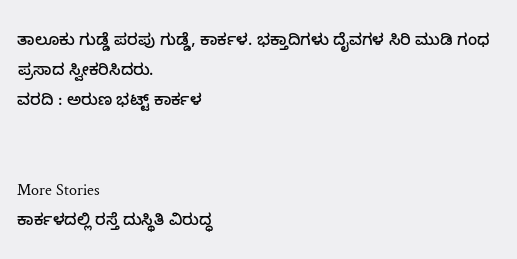ತಾಲೂಕು ಗುಡ್ಡೆ ಪರಪು ಗುಡ್ಡೆ, ಕಾರ್ಕಳ. ಭಕ್ತಾದಿಗಳು ದೈವಗಳ ಸಿರಿ ಮುಡಿ ಗಂಧ ಪ್ರಸಾದ ಸ್ವೀಕರಿಸಿದರು.
ವರದಿ : ಅರುಣ ಭಟ್ಟ್ ಕಾರ್ಕಳ


More Stories
ಕಾರ್ಕಳದಲ್ಲಿ ರಸ್ತೆ ದುಸ್ಥಿತಿ ವಿರುದ್ಧ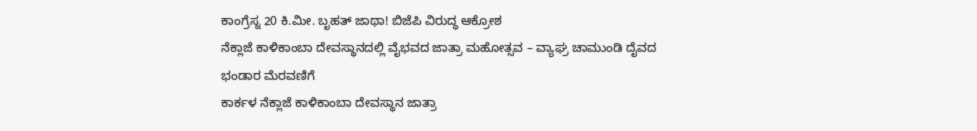ಕಾಂಗ್ರೆಸ್ನ 20 ಕಿ.ಮೀ. ಬೃಹತ್ ಜಾಥಾ! ಬಿಜೆಪಿ ವಿರುದ್ಧ ಆಕ್ರೋಶ
ನೆಕ್ಲಾಜೆ ಕಾಳಿಕಾಂಬಾ ದೇವಸ್ಥಾನದಲ್ಲಿ ವೈಭವದ ಜಾತ್ರಾ ಮಹೋತ್ಸವ – ವ್ಯಾಘ್ರ ಚಾಮುಂಡಿ ದೈವದ ಭಂಡಾರ ಮೆರವಣಿಗೆ
ಕಾರ್ಕಳ ನೆಕ್ಲಾಜೆ ಕಾಳಿಕಾಂಬಾ ದೇವಸ್ಥಾನ ಜಾತ್ರಾ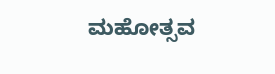ಮಹೋತ್ಸವ